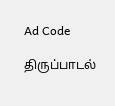Ad Code

திருப்பாடல்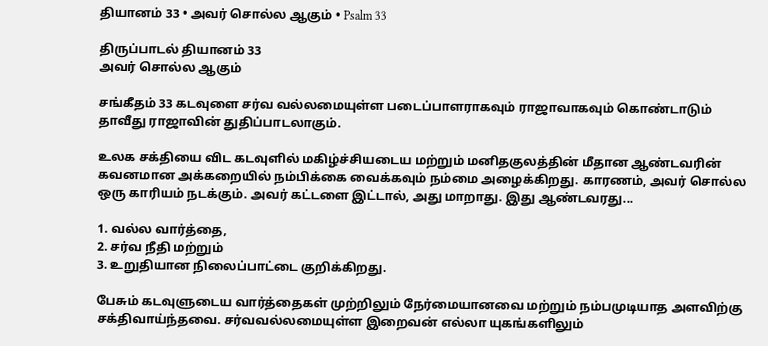தியானம் 33 • அவர் சொல்ல ஆகும் • Psalm 33

திருப்பாடல் தியானம் 33
அவர் சொல்ல ஆகும்

சங்கீதம் 33 கடவுளை சர்வ வல்லமையுள்ள படைப்பாளராகவும் ராஜாவாகவும் கொண்டாடும் தாவீது ராஜாவின் துதிப்பாடலாகும்.

உலக சக்தியை விட கடவுளில் மகிழ்ச்சியடைய மற்றும் மனிதகுலத்தின் மீதான ஆண்டவரின் கவனமான அக்கறையில் நம்பிக்கை வைக்கவும் நம்மை அழைக்கிறது. காரணம், அவர் சொல்ல ஒரு காரியம் நடக்கும். அவர் கட்டளை இட்டால், அது மாறாது. இது ஆண்டவரது...

1. வல்ல வார்த்தை,
2. சர்வ நீதி மற்றும்
3. உறுதியான நிலைப்பாட்டை குறிக்கிறது.

பேசும் கடவுளுடைய வார்த்தைகள் முற்றிலும் நேர்மையானவை மற்றும் நம்பமுடியாத அளவிற்கு சக்திவாய்ந்தவை. சர்வவல்லமையுள்ள இறைவன் எல்லா யுகங்களிலும்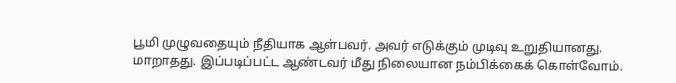பூமி முழுவதையும் நீதியாக ஆள்பவர். அவர் எடுக்கும் முடிவு உறுதியானது. மாறாதது. இப்படிப்பட்ட ஆண்டவர் மீது நிலையான நம்பிக்கைக் கொள்வோம்.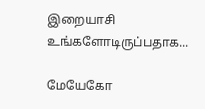இறையாசி
உங்களோடிருப்பதாக...

மேயேகோ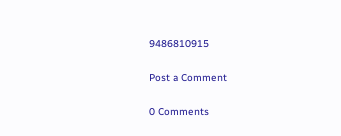9486810915

Post a Comment

0 Comments